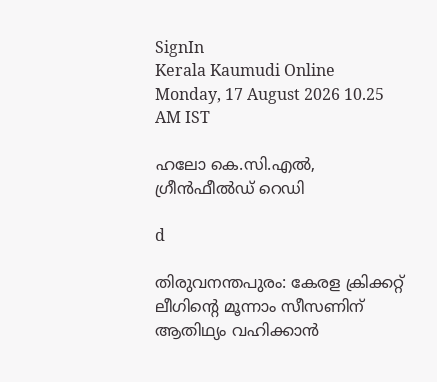SignIn
Kerala Kaumudi Online
Monday, 17 August 2026 10.25 AM IST

ഹലോ കെ.സി.എൽ, ഗ്രീൻഫീൽഡ് റെഡി

d

തിരുവനന്തപുരം: കേരള ക്രിക്കറ്റ് ലീഗിന്റെ മൂന്നാം സീസണിന് ആതിഥ്യം വഹിക്കാൻ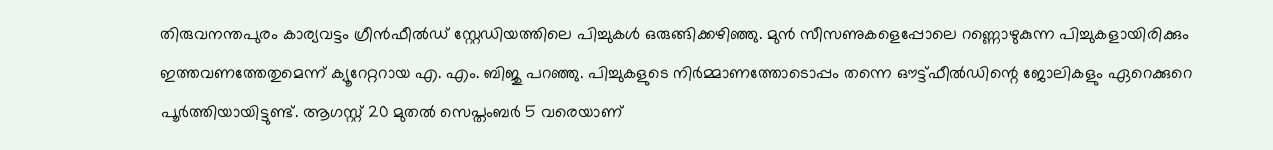തിരുവനന്തപുരം കാര്യവട്ടം ഗ്രീൻഫീൽഡ് സ്റ്റേഡിയത്തിലെ പിച്ചുകൾ ഒരുങ്ങിക്കഴിഞ്ഞു. മുൻ സീസണുകളെപ്പോലെ റണ്ണൊഴുകുന്ന പിച്ചുകളായിരിക്കും ഇത്തവണത്തേതുമെന്ന് ക്യൂറേറ്ററായ എ. എം. ബിജു പറഞ്ഞു. പിച്ചുകളുടെ നിർമ്മാണത്തോടൊപ്പം തന്നെ ഔട്ട്ഫീൽഡിന്റെ ജോലികളും ഏറെക്കുറെ പൂർത്തിയായിട്ടുണ്ട്. ആഗസ്റ്റ് 20 മുതൽ സെപ്തംബർ 5 വരെയാണ്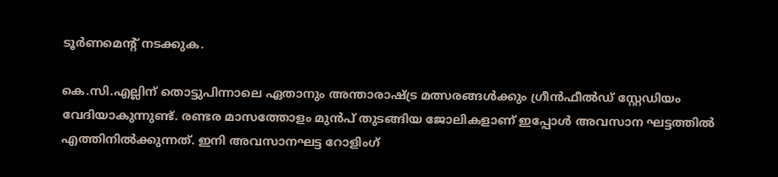ടൂർണമെന്റ് നടക്കുക.

കെ.സി.എല്ലിന് തൊട്ടുപിന്നാലെ ഏതാനും അന്താരാഷ്ട്ര മത്സരങ്ങൾക്കും ഗ്രീൻഫീൽഡ് സ്റ്റേഡിയം വേദിയാകുന്നുണ്ട്. രണ്ടര മാസത്തോളം മുൻപ് തുടങ്ങിയ ജോലികളാണ് ഇപ്പോൾ അവസാന ഘട്ടത്തിൽ എത്തിനിൽക്കുന്നത്. ഇനി അവസാനഘട്ട റോളിംഗ്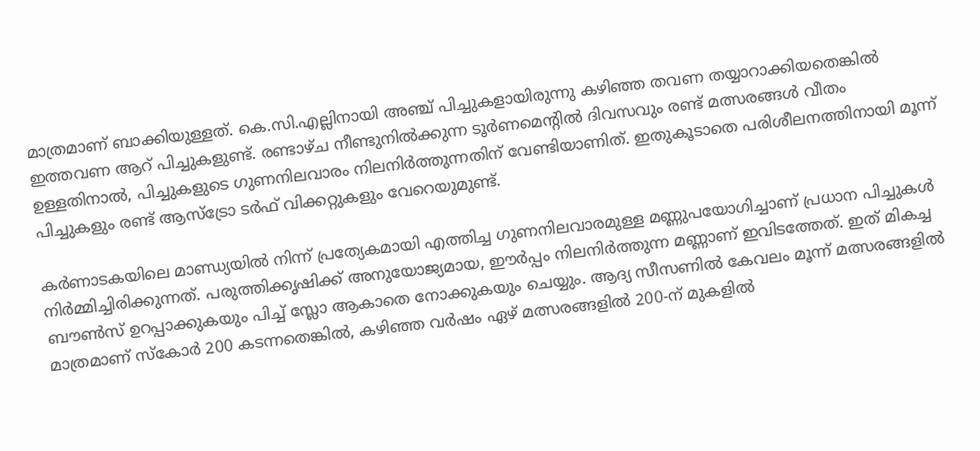മാത്രമാണ് ബാക്കിയുള്ളത്. കെ.സി.എല്ലിനായി അഞ്ച് പിച്ചുകളായിരുന്നു കഴിഞ്ഞ തവണ തയ്യാറാക്കിയതെങ്കിൽ ഇത്തവണ ആറ് പിച്ചുകളുണ്ട്. രണ്ടാഴ്ച നീണ്ടുനിൽക്കുന്ന ടൂർണമെന്റിൽ ദിവസവും രണ്ട് മത്സരങ്ങൾ വീതം ഉള്ളതിനാൽ, പിച്ചുകളുടെ ഗുണനിലവാരം നിലനിർത്തുന്നതിന് വേണ്ടിയാണിത്. ഇതുകൂടാതെ പരിശീലനത്തിനായി മൂന്ന് പിച്ചുകളും രണ്ട് ആസ്ട്രോ ടർഫ് വിക്കറ്റുകളും വേറെയുമുണ്ട്.

കർണാടകയിലെ മാണ്ഡ്യയിൽ നിന്ന് പ്രത്യേകമായി എത്തിച്ച ഗുണനിലവാരമുള്ള മണ്ണുപയോഗിച്ചാണ് പ്രധാന പിച്ചുകൾ നിർമ്മിച്ചിരിക്കുന്നത്. പരുത്തിക്കൃഷിക്ക് അനുയോജ്യമായ, ഈർപ്പം നിലനിർത്തുന്ന മണ്ണാണ് ഇവിടത്തേത്. ഇത് മികച്ച ബൗൺസ് ഉറപ്പാക്കുകയും പിച്ച് സ്ലോ ആകാതെ നോക്കുകയും ചെയ്യും. ആദ്യ സീസണിൽ കേവലം മൂന്ന് മത്സരങ്ങളിൽ മാത്രമാണ് സ്കോർ 200 കടന്നതെങ്കിൽ, കഴിഞ്ഞ വർഷം ഏഴ് മത്സരങ്ങളിൽ 200-ന് മുകളിൽ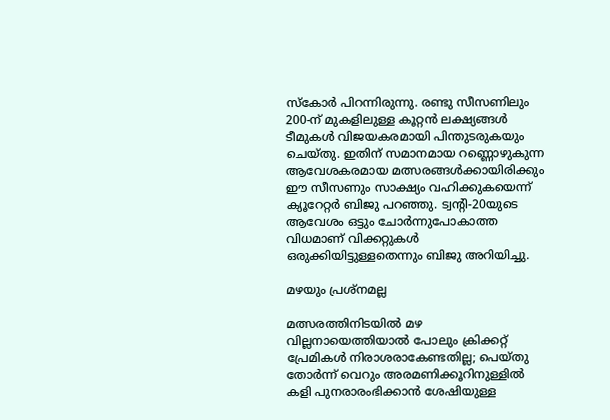സ്കോർ പിറന്നിരുന്നു. രണ്ടു സീസണിലും 200-ന് മുകളിലുള്ള കൂറ്റൻ ലക്ഷ്യങ്ങൾ ടീമുകൾ വിജയകരമായി പിന്തുടരുകയും ചെയ്തു. ഇതിന് സമാനമായ റണ്ണൊഴുകുന്ന ആവേശകരമായ മത്സരങ്ങൾക്കായിരിക്കും ഈ സീസണും സാക്ഷ്യം വഹിക്കുകയെന്ന് ക്യൂറേറ്റർ ബിജു പറഞ്ഞു. ട്വന്റി-20യുടെ ആവേശം ഒട്ടും ചോർന്നുപോകാത്ത വിധമാണ് വിക്കറ്റുകൾ ഒരുക്കിയിട്ടുള്ളതെന്നും ബിജു അറിയിച്ചു.

മഴയും പ്രശ്‌നമല്ല

മത്സരത്തിനിടയിൽ മഴ വില്ലനായെത്തിയാൽ പോലും ക്രിക്കറ്റ് പ്രേമികൾ നിരാശരാകേണ്ടതില്ല; പെയ്തു തോർന്ന് വെറും അരമണിക്കൂറിനുള്ളിൽ കളി പുനരാരംഭിക്കാൻ ശേഷിയുള്ള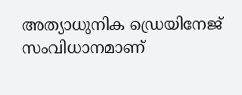അത്യാധുനിക ഡ്രെയിനേജ് സംവിധാനമാണ്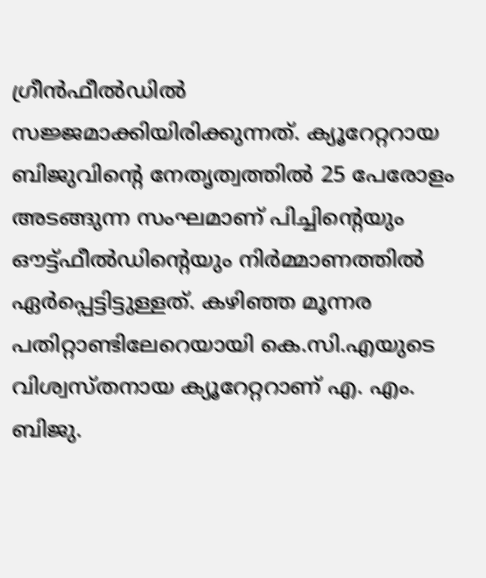ഗ്രീൻഫീൽഡിൽ സജ്ജമാക്കിയിരിക്കുന്നത്. ക്യൂറേറ്ററായ ബിജുവിന്റെ നേതൃത്വത്തിൽ 25 പേരോളം അടങ്ങുന്ന സംഘമാണ് പിച്ചിന്റെയും ഔട്ട്ഫീൽഡിന്റെയും നിർമ്മാണത്തിൽ ഏർപ്പെട്ടിട്ടുള്ളത്. കഴിഞ്ഞ മൂന്നര പതിറ്റാണ്ടിലേറെയായി കെ.സി.എയുടെ വിശ്വസ്തനായ ക്യൂറേറ്ററാണ് എ. എം. ബിജു.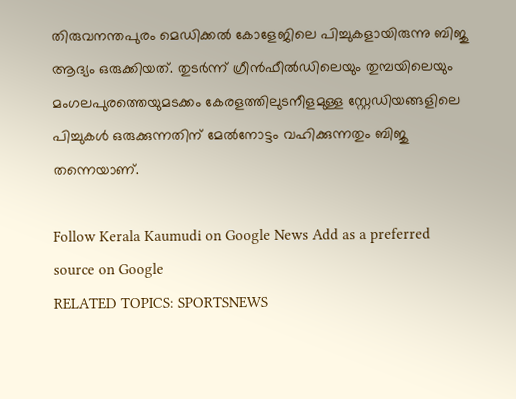തിരുവനന്തപുരം മെഡിക്കൽ കോളേജിലെ പിച്ചുകളായിരുന്നു ബിജു ആദ്യം ഒരുക്കിയത്. തുടർന്ന് ഗ്രീൻഫീൽഡിലെയും തുമ്പയിലെയും മംഗലപുരത്തെയുമടക്കം കേരളത്തിലുടനീളമുള്ള സ്റ്റേഡിയങ്ങളിലെ പിച്ചുകൾ ഒരുക്കുന്നതിന് മേൽനോട്ടം വഹിക്കുന്നതും ബിജു തന്നെയാണ്.

Follow Kerala Kaumudi on Google News Add as a preferred source on Google
RELATED TOPICS: SPORTSNEWS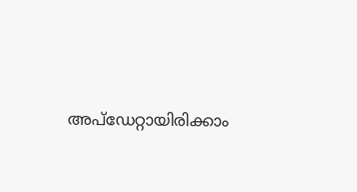അപ്ഡേറ്റായിരിക്കാം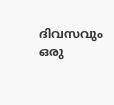ദിവസവും
ഒരു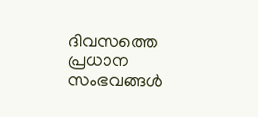ദിവസത്തെ പ്രധാന സംഭവങ്ങൾ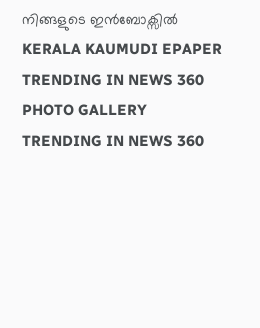നിങ്ങളുടെ ഇൻബോക്സിൽ
KERALA KAUMUDI EPAPER
TRENDING IN NEWS 360
PHOTO GALLERY
TRENDING IN NEWS 360